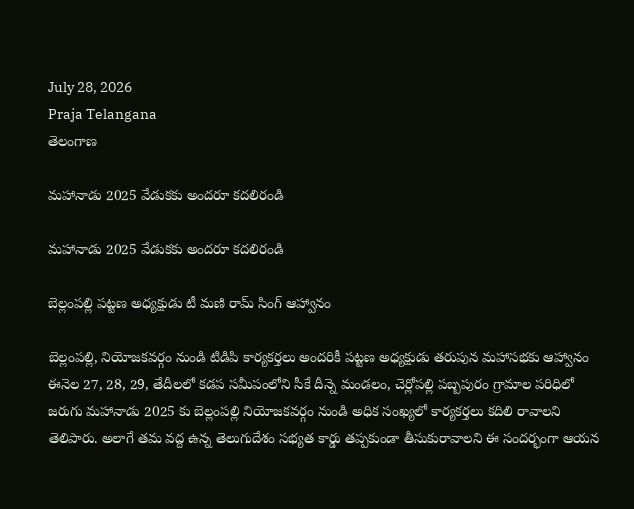July 28, 2026
Praja Telangana
తెలంగాణ

మహానాడు 2025 వేడుకకు అందరూ కదలిరండి

మహానాడు 2025 వేడుకకు అందరూ కదలిరండి

బెల్లంపల్లి పట్టణ అధ్యక్షుడు టీ మణి రామ్ సింగ్ ఆహ్వానం

బెల్లంపల్లి, నియోజకవర్గం నుండి టిడిపి కార్యకర్తలు అందరికీ పట్టణ అధ్యక్షుడు తరుపున మహాసభకు ఆహ్వానం ఈనెల 27, 28, 29, తేదీలలో కడప సమీపంలోని సీకే దీన్నె మండలం, చెర్లోపల్లి పబ్బపురం గ్రామాల పరిధిలో జరుగు మహానాడు 2025 కు బెల్లంపల్లి నియోజకవర్గం నుండి అధిక సంఖ్యలో కార్యకర్తలు కదిలి రావాలని తెలిపారు. అలాగే తమ వద్ద ఉన్న తెలుగుదేశం సభ్యత కార్డు తప్పకుండా తీసుకురావాలని ఈ సందర్భంగా ఆయన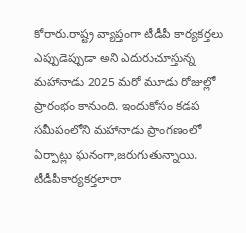కోరారు.రాష్ట్ర వ్యాప్తంగా టీడీపీ కార్యకర్తలు ఎప్పుడెప్పుడా అని ఎదురుచూస్తున్న మహానాడు 2025 మరో మూడు రోజుల్లో ప్రారంభం కానుంది. ఇందుకోసం కడప సమీపంలోని మహానాడు ప్రాంగణంలో ఏర్పాట్లు ఘనంగా,జరుగుతున్నాయి. టీడీపీకార్యకర్తలారా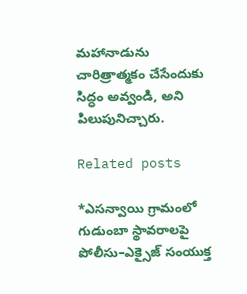మహానాడును చారిత్రాత్మకం చేసేందుకు సిద్ధం అవ్వండి, అని పిలుపునిచ్చారు.

Related posts

*ఎసన్వాయి గ్రామంలో గుడుంబా స్థావరాలపై పోలీసు–ఎక్సైజ్ సంయుక్త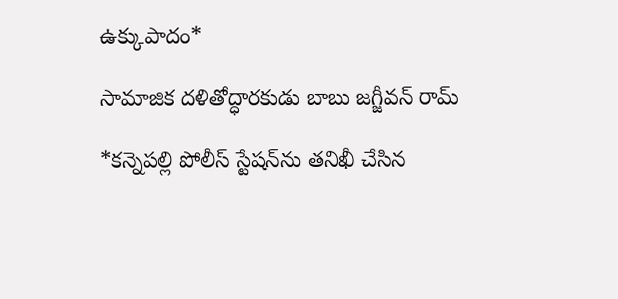ఉక్కుపాదం*

సామాజిక దళితోద్ధారకుడు బాబు జగ్జీవన్ రామ్

*కన్నెపల్లి పోలీస్ స్టేషన్‌ను తనిఖీ చేసిన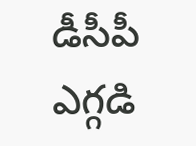డీసీపీ ఎగ్గడి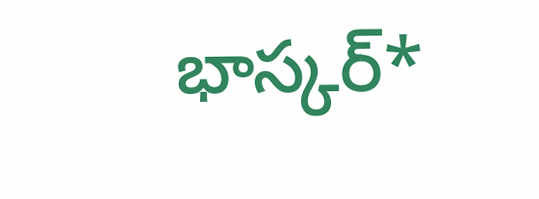భాస్కర్*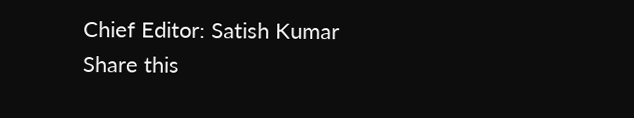Chief Editor: Satish Kumar
Share this